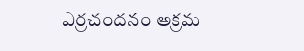ఎర్రచందనం అక్రమ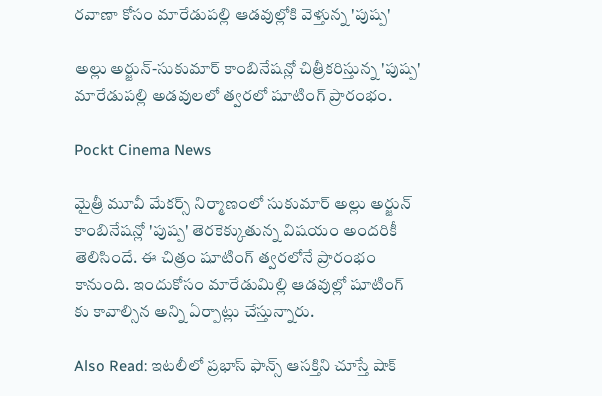రవాణా కోసం మారేడుపల్లి ఆడవుల్లోకి వెళ్తున్న 'పుష్ప'

అల్లు అర్జున్-సుకుమార్ కాంబినేషన్లో చిత్రీకరిస్తున్న 'పుష్ప' మారేడుపల్లి అడవులలో త్వరలో షూటింగ్ ప్రారంభం.

Pockt Cinema News

మైత్రీ మూవీ మేకర్స్‌ నిర్మాణంలో సుకుమార్ అల్లు అర్జున్‌ కాంబినేషన్లో 'పుష్ప' తెరకెక్కుతున్న విషయం అందరికీ తెలిసిందే. ఈ చిత్రం షూటింగ్‌ త్వరలోనే ప్రారంభం కానుంది. ఇందుకోసం మారేడుమిల్లి ఆడవుల్లో షూటింగ్ కు కావాల్సిన అన్ని ఏర్పాట్లు చేస్తున్నారు.

Also Read: ఇటలీలో ప్రభాస్ ఫాన్స్ ఆసక్తిని చూస్తే షాక్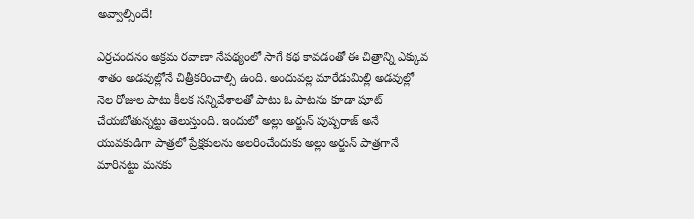అవ్వాల్సిందే!

ఎర్రచందనం అక్రమ రవాణా నేపథ్యంలో సాగే కథ కావడంతో ఈ చిత్రాన్ని ఎక్కువ శాతం అడవుల్లోనే చిత్రీకరించాల్సి ఉంది. అందువల్ల మారేడుమిల్లి అడవుల్లో నెల రోజుల పాటు కీలక సన్నివేశాలతో పాటు ఓ పాటను కూడా షూట్ చేయబోతున్నట్టు తెలుస్తుంది. ఇందులో అల్లు అర్జున్‌ పుష్పరాజ్‌ అనే యువకుడిగా పాత్రలో ప్రేక్షకులను అలరించేందుకు అల్లు అర్జున్ పాత్రగానే మారినట్టు మనకు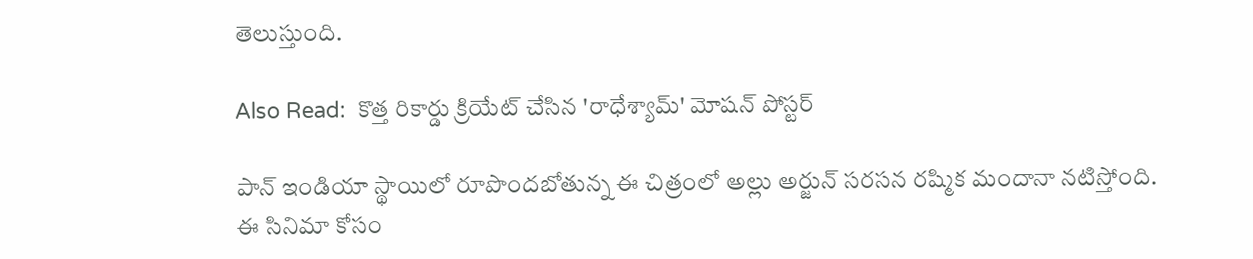తెలుస్తుంది.

Also Read:  కొత్త రికార్డు క్రియేట్ చేసిన 'రాధేశ్యామ్' మోషన్ పోస్టర్

పాన్‌ ఇండియా స్థాయిలో రూపొందబోతున్న ఈ చిత్రంలో అల్లు అర్జున్‌ సరసన రష్మిక మందానా నటిస్తోంది. ఈ సినిమా కోసం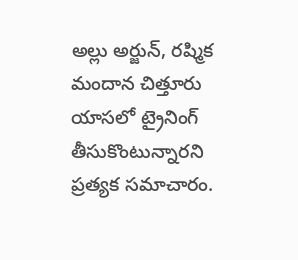అల్లు అర్జున్, రష్మిక మందాన చిత్తూరు యాసలో ట్రైనింగ్‌ తీసుకొంటున్నారని ప్రత్యక సమాచారం.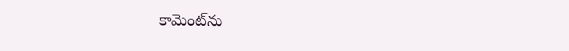కామెంట్‌ను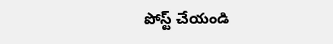పోస్ట్ చేయండి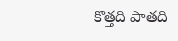కొత్తది పాతది